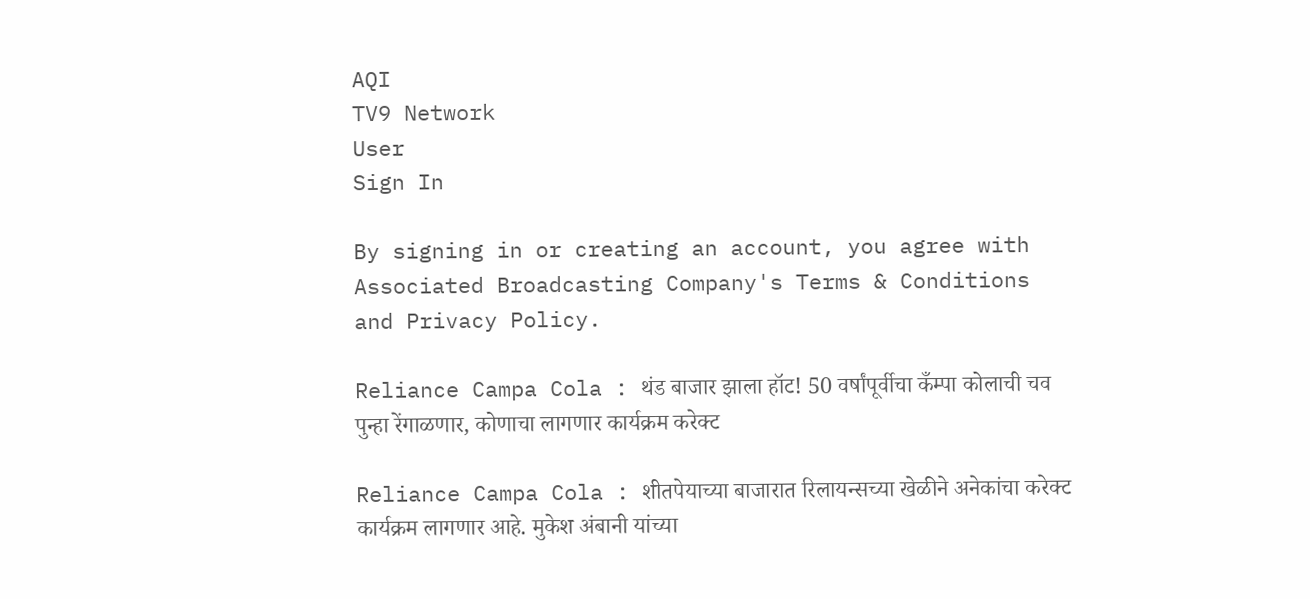AQI
TV9 Network
User
Sign In

By signing in or creating an account, you agree with Associated Broadcasting Company's Terms & Conditions and Privacy Policy.

Reliance Campa Cola : थंड बाजार झाला हॉट! 50 वर्षांपूर्वीचा कँम्पा कोलाची चव पुन्हा रेंगाळणार, कोणाचा लागणार कार्यक्रम करेक्ट

Reliance Campa Cola : शीतपेयाच्या बाजारात रिलायन्सच्या खेळीने अनेकांचा करेक्ट कार्यक्रम लागणार आहे. मुकेश अंबानी यांच्या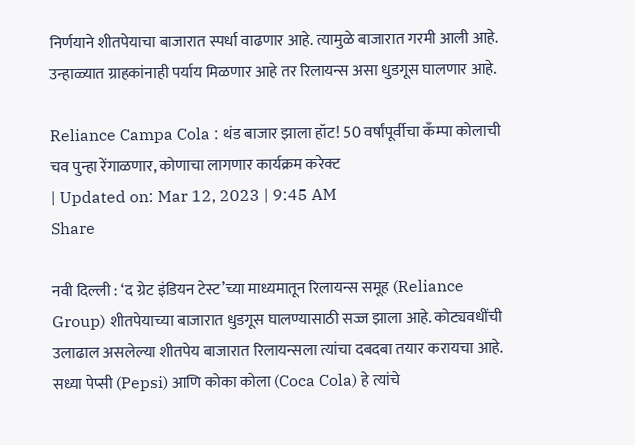निर्णयाने शीतपेयाचा बाजारात स्पर्धा वाढणार आहे. त्यामुळे बाजारात गरमी आली आहे. उन्हाळ्यात ग्राहकांनाही पर्याय मिळणार आहे तर रिलायन्स असा धुडगूस घालणार आहे.

Reliance Campa Cola : थंड बाजार झाला हॉट! 50 वर्षांपूर्वीचा कँम्पा कोलाची चव पुन्हा रेंगाळणार, कोणाचा लागणार कार्यक्रम करेक्ट
| Updated on: Mar 12, 2023 | 9:45 AM
Share

नवी दिल्ली : ‘द ग्रेट इंडियन टेस्ट’च्या माध्यमातून रिलायन्स समूह (Reliance Group) शीतपेयाच्या बाजारात धुडगूस घालण्यासाठी सज्ज झाला आहे. कोट्यवधींची उलाढाल असलेल्या शीतपेय बाजारात रिलायन्सला त्यांचा दबदबा तयार करायचा आहे. सध्या पेप्सी (Pepsi) आणि कोका कोला (Coca Cola) हे त्यांचे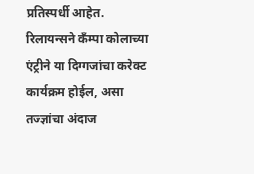प्रतिस्पर्धी आहेत. रिलायन्सने कँम्पा कोलाच्या एंट्रीने या दिग्गजांचा करेक्ट कार्यक्रम होईल, असा तज्ज्ञांचा अंदाज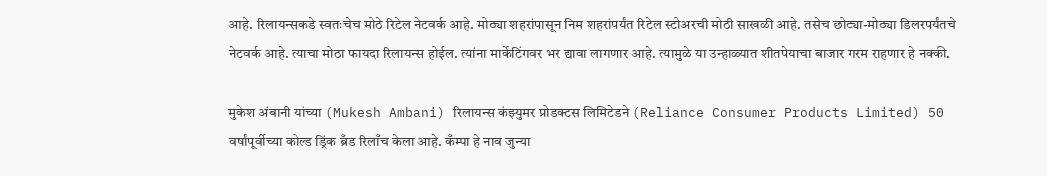आहे. रिलायन्सकडे स्वतःचेच मोठे रिटेल नेटवर्क आहे. मोठ्या शहरांपासून निम शहरांपर्यंत रिटेल स्टोअरची मोठी साखळी आहे. तसेच छोट्या-मोठ्या डिलरपर्यंतचे नेटवर्क आहे. त्याचा मोठा फायदा रिलायन्स होईल. त्यांना मार्केटिंगवर भर द्यावा लागणार आहे. त्यामुळे या उन्हाळ्यात शीतपेयाचा बाजार गरम राहणार हे नक्की.

मुकेश अंबानी यांच्या (Mukesh Ambani) रिलायन्स कंझ्युमर प्रोडक्टस लिमिटेडने (Reliance Consumer Products Limited) 50 वर्षांपूर्वीच्या कोल्ड ड्रिंक ब्रँड रिलाँच केला आहे. कँम्पा हे नाव जुन्या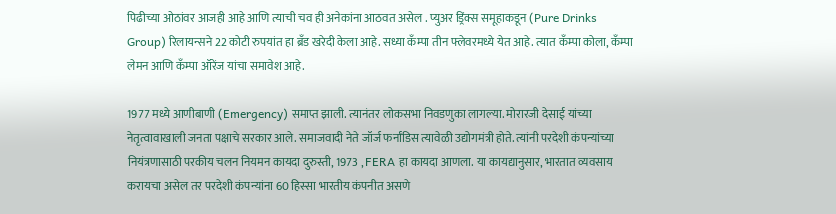पिढीच्या ओठांवर आजही आहे आणि त्याची चव ही अनेकांना आठवत असेल . प्युअर ड्रिंक्स समूहाकडून (Pure Drinks Group) रिलायन्सने 22 कोटी रुपयांत हा ब्रँड खरेदी केला आहे. सध्या कँम्पा तीन फ्लेवरमध्ये येत आहे. त्यात कँम्पा कोला, कँम्पा लेमन आणि कँम्पा ऑरेंज यांचा समावेश आहे.

1977 मध्ये आणीबाणी (Emergency) समाप्त झाली. त्यानंतर लोकसभा निवडणुका लागल्या. मोरारजी देसाई यांच्या नेतृत्वावाखाली जनता पक्षाचे सरकार आले. समाजवादी नेते जॉर्ज फर्नांडिस त्यावेळी उद्योगमंत्री होते. त्यांनी परदेशी कंपन्यांच्या नियंत्रणासाठी परकीय चलन नियमन कायदा दुरुस्ती, 1973 , FERA हा कायदा आणला. या कायद्यानुसार, भारतात व्यवसाय करायचा असेल तर परदेशी कंपन्यांना 60 हिस्सा भारतीय कंपनीत असणे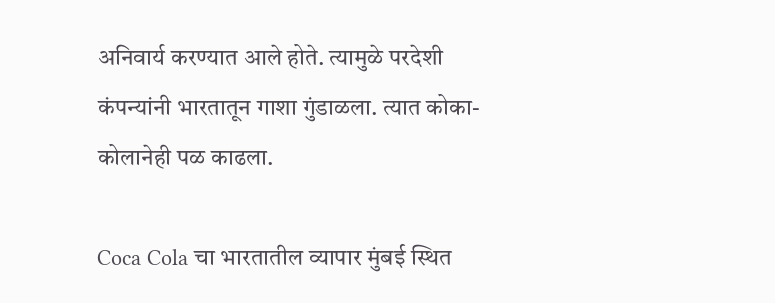अनिवार्य करण्यात आले होते. त्यामुळे परदेशी कंपन्यांनी भारतातून गाशा गुंडाळला. त्यात कोका-कोलानेही पळ काढला.

Coca Cola चा भारतातील व्यापार मुंबई स्थित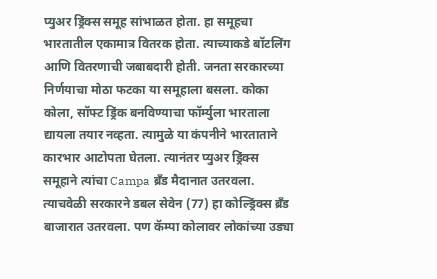प्युअर ड्रिंक्स समूह सांभाळत होता. हा समूहचा भारतातील एकामात्र वितरक होता. त्याच्याकडे बॉटलिंग आणि वितरणाची जबाबदारी होती. जनता सरकारच्या निर्णयाचा मोठा फटका या समूहाला बसला. कोका कोला, सॉफ्ट ड्रिंक बनविण्याचा फॉर्म्युला भारताला द्यायला तयार नव्हता. त्यामुळे या कंपनीने भारताताने कारभार आटोपता घेतला. त्यानंतर प्युअर ड्रिंक्स समूहाने त्यांचा Campa ब्रँड मैदानात उतरवला. त्याचवेळी सरकारने डबल सेवेन (77) हा कोल्ड्रिंक्स ब्रँड बाजारात उतरवला. पण कॅम्पा कोलावर लोकांच्या उड्या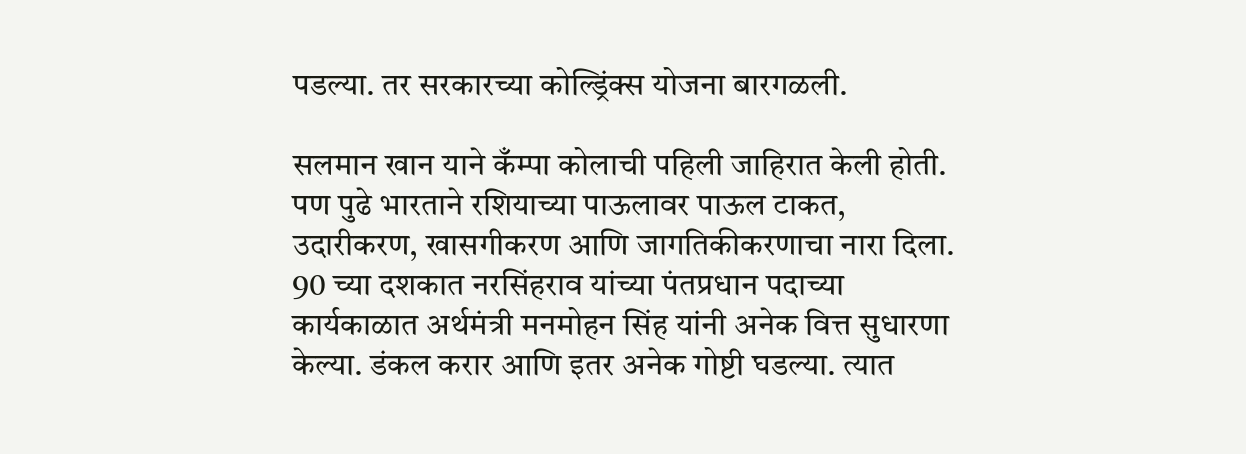पडल्या. तर सरकारच्या कोल्ड्रिंक्स योजना बारगळली.

सलमान खान याने कँम्पा कोलाची पहिली जाहिरात केली होती. पण पुढे भारताने रशियाच्या पाऊलावर पाऊल टाकत, उदारीकरण, खासगीकरण आणि जागतिकीकरणाचा नारा दिला. 90 च्या दशकात नरसिंहराव यांच्या पंतप्रधान पदाच्या कार्यकाळात अर्थमंत्री मनमोहन सिंह यांनी अनेक वित्त सुधारणा केल्या. डंकल करार आणि इतर अनेक गोष्टी घडल्या. त्यात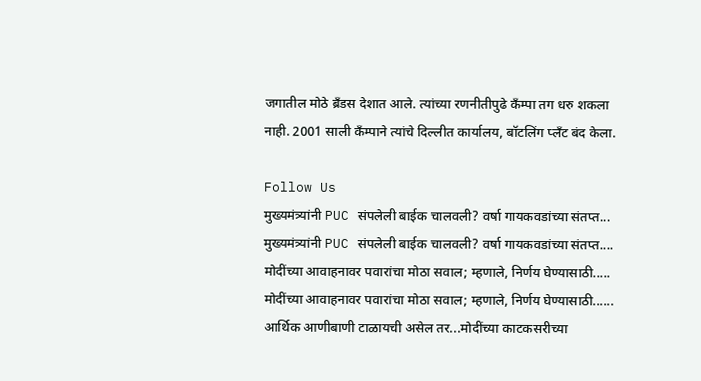जगातील मोठे ब्रँडस देशात आले. त्यांच्या रणनीतीपुढे कँम्पा तग धरु शकला नाही. 2001 साली कँम्पाने त्यांचे दिल्लीत कार्यालय, बॉटलिंग प्लँट बंद केला.

Follow Us
मुख्यमंत्र्यांनी PUC संपलेली बाईक चालवली? वर्षा गायकवडांच्या संतप्त...
मुख्यमंत्र्यांनी PUC संपलेली बाईक चालवली? वर्षा गायकवडांच्या संतप्त....
मोदींच्या आवाहनावर पवारांचा मोठा सवाल; म्हणाले, निर्णय घेण्यासाठी.....
मोदींच्या आवाहनावर पवारांचा मोठा सवाल; म्हणाले, निर्णय घेण्यासाठी......
आर्थिक आणीबाणी टाळायची असेल तर...मोदींच्या काटकसरीच्या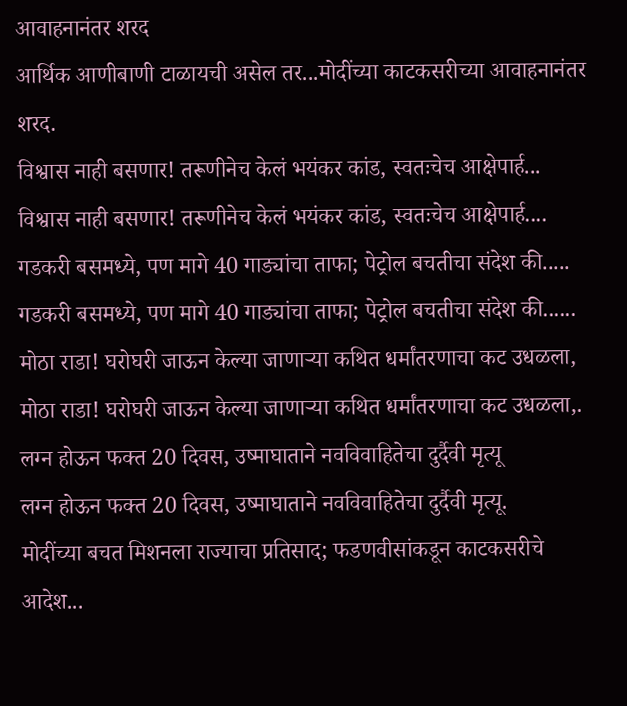आवाहनानंतर शरद
आर्थिक आणीबाणी टाळायची असेल तर...मोदींच्या काटकसरीच्या आवाहनानंतर शरद.
विश्वास नाही बसणार! तरूणीनेच केलं भयंकर कांड, स्वतःचेच आक्षेपार्ह...
विश्वास नाही बसणार! तरूणीनेच केलं भयंकर कांड, स्वतःचेच आक्षेपार्ह....
गडकरी बसमध्ये, पण मागे 40 गाड्यांचा ताफा; पेट्रोल बचतीचा संदेश की.....
गडकरी बसमध्ये, पण मागे 40 गाड्यांचा ताफा; पेट्रोल बचतीचा संदेश की......
मोठा राडा! घरोघरी जाऊन केल्या जाणाऱ्या कथित धर्मांतरणाचा कट उधळला,
मोठा राडा! घरोघरी जाऊन केल्या जाणाऱ्या कथित धर्मांतरणाचा कट उधळला,.
लग्न होऊन फक्त 20 दिवस, उष्माघाताने नवविवाहितेचा दुर्दैवी मृत्यू
लग्न होऊन फक्त 20 दिवस, उष्माघाताने नवविवाहितेचा दुर्दैवी मृत्यू.
मोदींच्या बचत मिशनला राज्याचा प्रतिसाद; फडणवीसांकडून काटकसरीचे आदेश...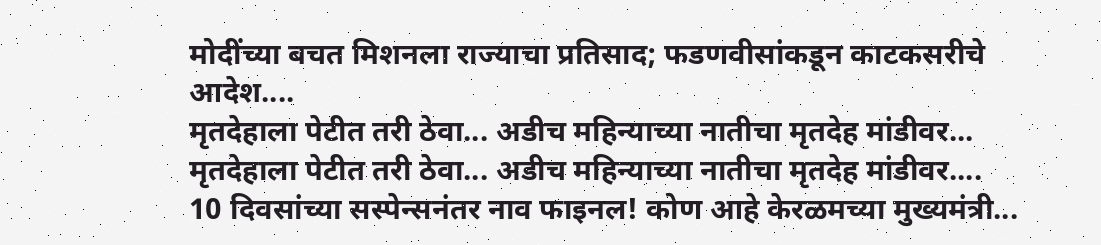मोदींच्या बचत मिशनला राज्याचा प्रतिसाद; फडणवीसांकडून काटकसरीचे आदेश....
मृतदेहाला पेटीत तरी ठेवा... अडीच महिन्याच्या नातीचा मृतदेह मांडीवर...
मृतदेहाला पेटीत तरी ठेवा... अडीच महिन्याच्या नातीचा मृतदेह मांडीवर....
10 दिवसांच्या सस्पेन्सनंतर नाव फाइनल! कोण आहे केरळमच्या मुख्यमंत्री...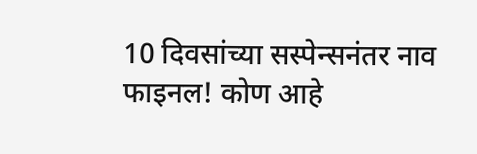10 दिवसांच्या सस्पेन्सनंतर नाव फाइनल! कोण आहे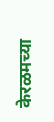केरळमच्या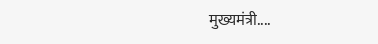मुख्यमंत्री....